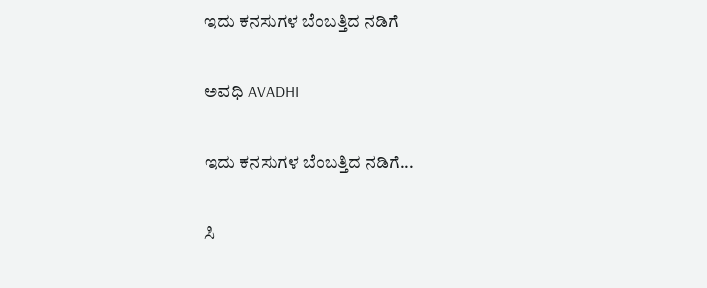ಇದು ಕನಸುಗಳ ಬೆಂಬತ್ತಿದ ನಡಿಗೆ‍

ಅವಧಿ AVADHI

ಇದು ಕನಸುಗಳ ಬೆಂಬತ್ತಿದ ನಡಿಗೆ...

ಸಿ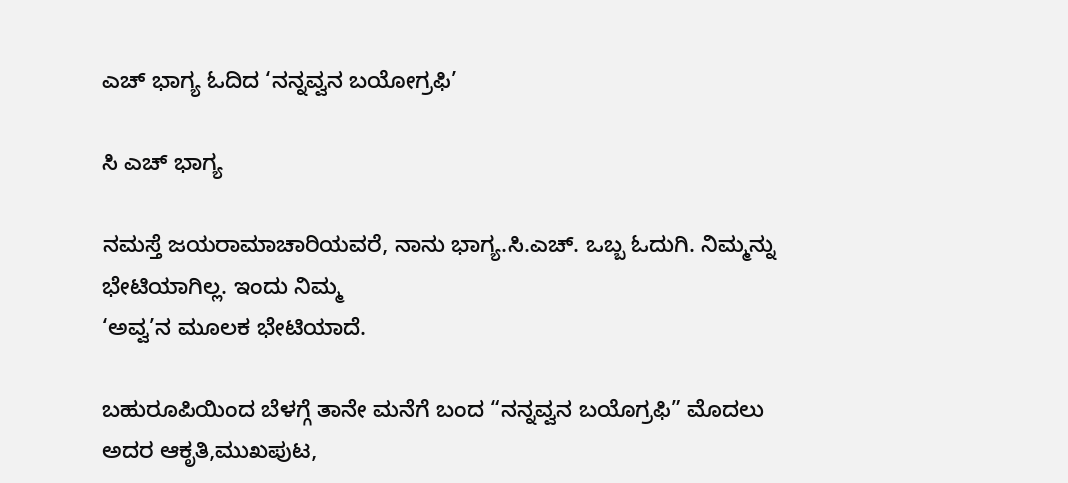ಎಚ್ ಭಾಗ್ಯ ಓದಿದ ‘ನನ್ನವ್ವನ ಬಯೋಗ್ರಫಿ’

ಸಿ ಎಚ್ ಭಾಗ್ಯ

ನಮಸ್ತೆ ಜಯರಾಮಾಚಾರಿಯವರೆ, ನಾನು ಭಾಗ್ಯ.ಸಿ.ಎಚ್. ಒಬ್ಬ ಓದುಗಿ. ನಿಮ್ಮನ್ನು ಭೇಟಿಯಾಗಿಲ್ಲ. ಇಂದು ನಿಮ್ಮ
‘ಅವ್ವ’ನ ಮೂಲಕ ಭೇಟಿಯಾದೆ.

ಬಹುರೂಪಿಯಿಂದ ಬೆಳಗ್ಗೆ ತಾನೇ ಮನೆಗೆ ಬಂದ “ನನ್ನವ್ವನ ಬಯೊಗ್ರಫಿ” ಮೊದಲು ಅದರ ಆಕೃತಿ,ಮುಖಪುಟ,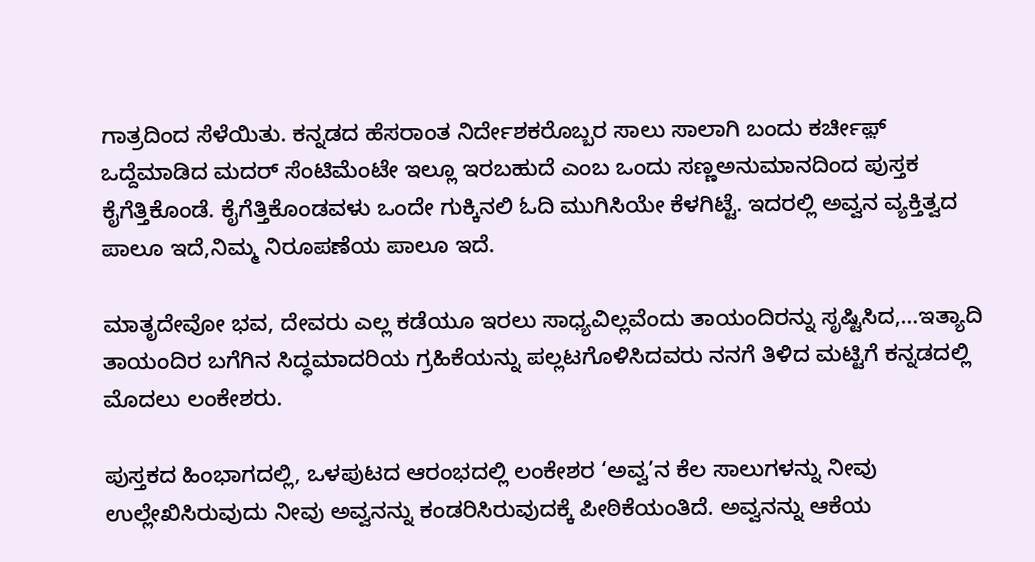ಗಾತ್ರದಿಂದ ಸೆಳೆಯಿತು. ಕನ್ನಡದ ಹೆಸರಾಂತ ನಿರ್ದೇಶಕರೊಬ್ಬರ ಸಾಲು ಸಾಲಾಗಿ ಬಂದು ಕರ್ಚೀಫ಼್ ಒದ್ದೆಮಾಡಿದ ಮದರ್ ಸೆಂಟಿಮೆಂಟೇ ಇಲ್ಲೂ ಇರಬಹುದೆ ಎಂಬ ಒಂದು ಸಣ್ಣಅನುಮಾನದಿಂದ ಪುಸ್ತಕ ಕೈಗೆತ್ತಿಕೊಂಡೆ. ಕೈಗೆತ್ತಿಕೊಂಡವಳು ಒಂದೇ ಗುಕ್ಕಿನಲಿ ಓದಿ ಮುಗಿಸಿಯೇ ಕೆಳಗಿಟ್ಟೆ. ಇದರಲ್ಲಿ ಅವ್ವನ ವ್ಯಕ್ತಿತ್ವದ ಪಾಲೂ ಇದೆ,ನಿಮ್ಮ ನಿರೂಪಣೆಯ ಪಾಲೂ ಇದೆ.

ಮಾತೃದೇವೋ ಭವ, ದೇವರು ಎಲ್ಲ ಕಡೆಯೂ ಇರಲು ಸಾಧ್ಯವಿಲ್ಲವೆಂದು ತಾಯಂದಿರನ್ನು ಸೃಷ್ಟಿಸಿದ,…ಇತ್ಯಾದಿ ತಾಯಂದಿರ ಬಗೆಗಿನ ಸಿದ್ಧಮಾದರಿಯ ಗ್ರಹಿಕೆಯನ್ನು ಪಲ್ಲಟಗೊಳಿಸಿದವರು ನನಗೆ ತಿಳಿದ ಮಟ್ಟಿಗೆ ಕನ್ನಡದಲ್ಲಿ ಮೊದಲು ಲಂಕೇಶರು.

ಪುಸ್ತಕದ ಹಿಂಭಾಗದಲ್ಲಿ, ಒಳಪುಟದ ಆರಂಭದಲ್ಲಿ ಲಂಕೇಶರ ‘ಅವ್ವ’ನ ಕೆಲ ಸಾಲುಗಳನ್ನು ನೀವು ಉಲ್ಲೇಖಿಸಿರುವುದು ನೀವು ಅವ್ವನನ್ನು ಕಂಡರಿಸಿರುವುದಕ್ಕೆ‌ ಪೀಠಿಕೆಯಂತಿದೆ. ಅವ್ವನನ್ನು ಆಕೆಯ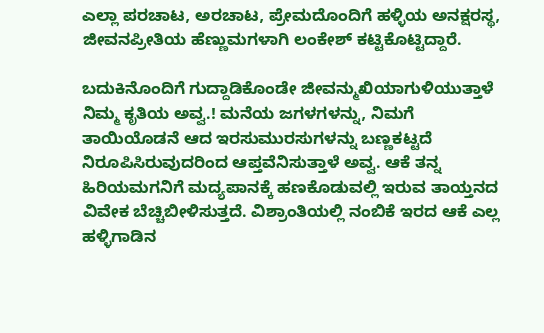ಎಲ್ಲಾ ಪರಚಾಟ, ಅರಚಾಟ, ಪ್ರೇಮದೊಂದಿಗೆ ಹಳ್ಳಿಯ ಅನಕ್ಷರಸ್ಥ, ಜೀವನಪ್ರೀತಿಯ ಹೆಣ್ಣುಮಗಳಾಗಿ ಲಂಕೇಶ್ ಕಟ್ಟಿಕೊಟ್ಟಿದ್ದಾರೆ.

ಬದುಕಿನೊಂದಿಗೆ ಗುದ್ದಾಡಿಕೊಂಡೇ ಜೀವನ್ಮುಖಿಯಾಗುಳಿಯುತ್ತಾಳೆ ನಿಮ್ಮ ಕೃತಿಯ ಅವ್ವ.! ಮನೆಯ ಜಗಳಗಳನ್ನು, ನಿಮಗೆ ತಾಯಿಯೊಡನೆ ಆದ ಇರಸುಮುರಸುಗಳನ್ನು ಬಣ್ಣಕಟ್ಟದೆ ನಿರೂಪಿಸಿರುವುದರಿಂದ ಆಪ್ತವೆನಿಸುತ್ತಾಳೆ ಅವ್ವ. ಆಕೆ ತನ್ನ ಹಿರಿಯಮಗನಿಗೆ ಮದ್ಯಪಾನಕ್ಕೆ ಹಣಕೊಡುವಲ್ಲಿ ಇರುವ ತಾಯ್ತನದ ವಿವೇಕ ಬೆಚ್ಚಿಬೀಳಿಸುತ್ತದೆ. ವಿಶ್ರಾಂತಿಯಲ್ಲಿ ನಂಬಿಕೆ ಇರದ‌ ಆಕೆ ಎಲ್ಲ ಹಳ್ಳಿಗಾಡಿನ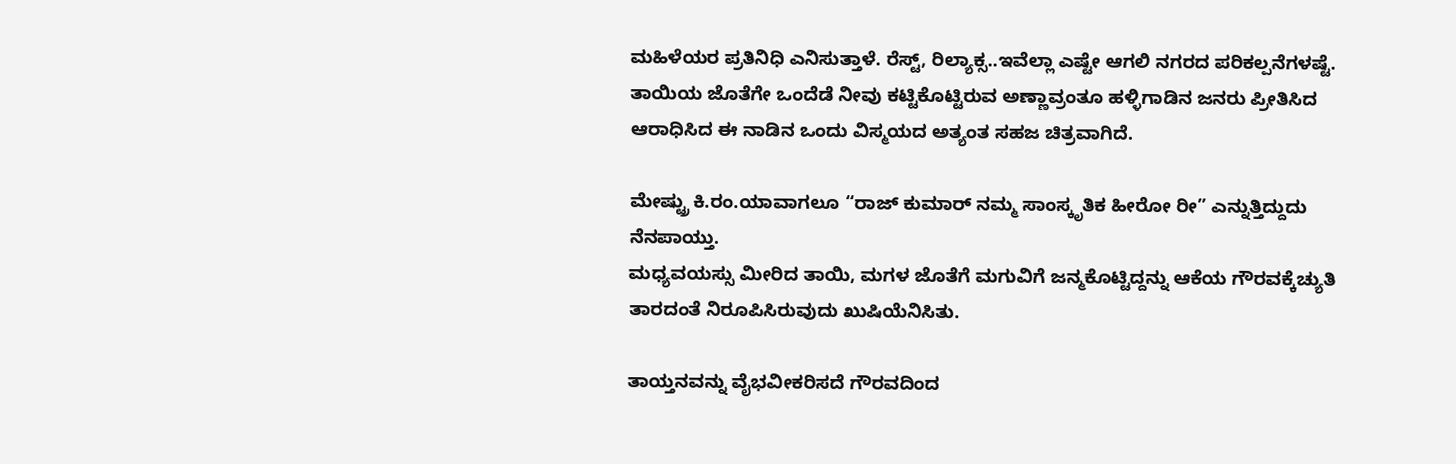ಮಹಿಳೆಯರ ಪ್ರತಿನಿಧಿ ಎನಿಸುತ್ತಾಳೆ. ರೆಸ್ಟ್, ರಿಲ್ಯಾಕ್ಸ..ಇವೆಲ್ಲಾ ಎಷ್ಟೇ ಆಗಲಿ ನಗರದ ಪರಿಕಲ್ಪನೆಗಳಷ್ಟೆ.
ತಾಯಿಯ ಜೊತೆಗೇ ಒಂದೆಡೆ ನೀವು ಕಟ್ಟಿಕೊಟ್ಟಿರುವ ಅಣ್ಣಾವ್ರಂತೂ ಹಳ್ಳಿಗಾಡಿನ ಜನರು ಪ್ರೀತಿಸಿದ ಆರಾಧಿಸಿದ ಈ ನಾಡಿನ ಒಂದು ವಿಸ್ಮಯದ ಅತ್ಯಂತ ಸಹಜ ಚಿತ್ರವಾಗಿದೆ.

ಮೇಷ್ಟ್ರು ಕಿ.ರಂ.ಯಾವಾಗಲೂ “ರಾಜ್ ಕುಮಾರ್ ನಮ್ಮ ಸಾಂಸ್ಕೃತಿಕ ಹೀರೋ ರೀ” ಎನ್ನುತ್ತಿದ್ದುದು ನೆನಪಾಯ್ತು.
ಮಧ್ಯವಯಸ್ಸು ಮೀರಿದ‌ ತಾಯಿ, ಮಗಳ ಜೊತೆಗೆ ಮಗುವಿಗೆ ಜನ್ಮಕೊಟ್ಟಿದ್ದನ್ನು ಆಕೆಯ ಗೌರವಕ್ಕೆ‌ಚ್ಯುತಿ ತಾರದಂತೆ ನಿರೂಪಿಸಿರುವುದು ಖುಷಿಯೆನಿಸಿತು.

ತಾಯ್ತನವನ್ನು ವೈಭವೀಕರಿಸದೆ ಗೌರವದಿಂದ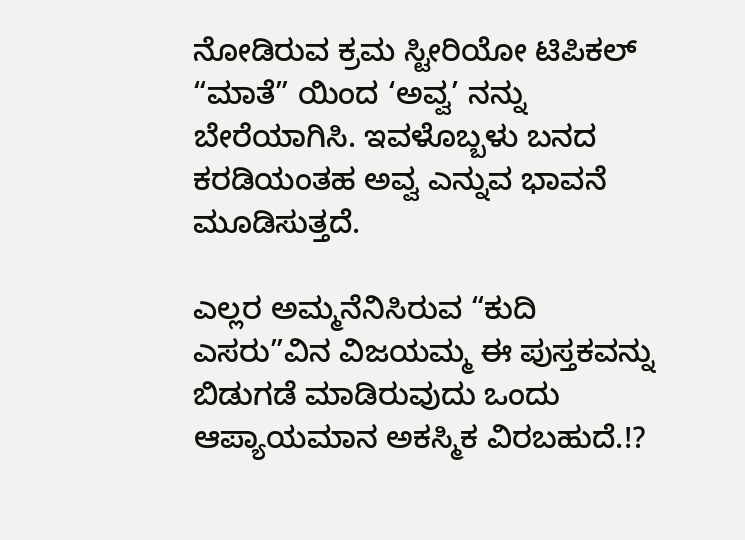ನೋಡಿರುವ ಕ್ರಮ ಸ್ಟೀರಿಯೋ ಟಿಪಿಕಲ್ “ಮಾತೆ” ಯಿಂದ‌ ‘ಅವ್ವ’ ನನ್ನು ಬೇರೆಯಾಗಿಸಿ. ಇವಳೊಬ್ಬಳು ಬನದ ಕರಡಿಯಂತಹ ಅವ್ವ ಎನ್ನುವ ಭಾವನೆ ಮೂಡಿಸುತ್ತದೆ.

ಎಲ್ಲರ ಅಮ್ಮನೆನಿಸಿರುವ “ಕುದಿ ಎಸರು”ವಿನ ವಿಜಯಮ್ಮ ಈ ಪುಸ್ತಕವನ್ನು ಬಿಡುಗಡೆ ಮಾಡಿರುವುದು ಒಂದು ಆಪ್ಯಾಯಮಾನ ಅಕಸ್ಮಿಕ ವಿರಬಹುದೆ.!?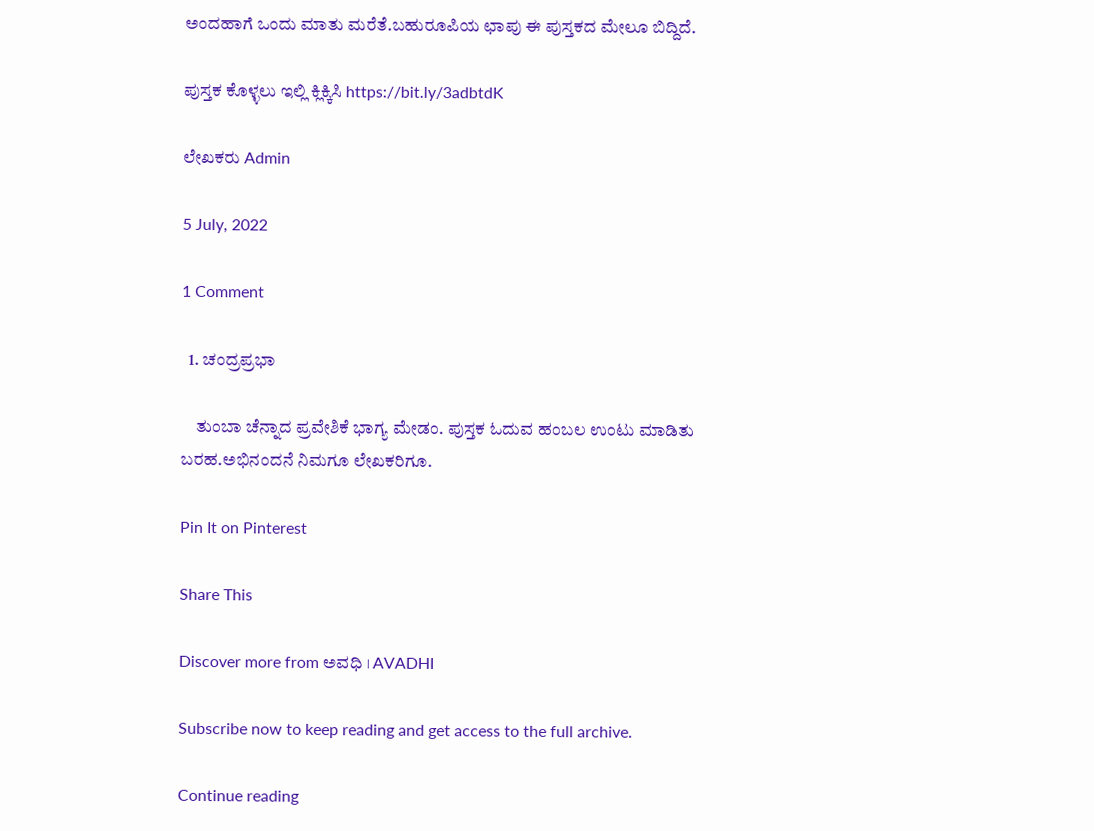ಅಂದಹಾಗೆ ಒಂದು ಮಾತು ಮರೆತೆ.ಬಹುರೂಪಿಯ ಛಾಪು ಈ ಪುಸ್ತಕದ ಮೇಲೂ ಬಿದ್ದಿದೆ.

ಪುಸ್ತಕ ಕೊಳ್ಳಲು ಇಲ್ಲಿ ಕ್ಲಿಕ್ಕಿಸಿ https://bit.ly/3adbtdK

ಲೇಖಕರು Admin

5 July, 2022

1 Comment

  1. ಚಂದ್ರಪ್ರಭಾ

    ತುಂಬಾ ಚೆನ್ನಾದ ಪ್ರವೇಶಿಕೆ ಭಾಗ್ಯ ಮೇಡಂ. ಪುಸ್ತಕ ಓದುವ ಹಂಬಲ ಉಂಟು ಮಾಡಿತು ಬರಹ.ಅಭಿನಂದನೆ ನಿಮಗೂ ಲೇಖಕರಿಗೂ.

Pin It on Pinterest

Share This

Discover more from ಅವಧಿ । AVADHI

Subscribe now to keep reading and get access to the full archive.

Continue reading